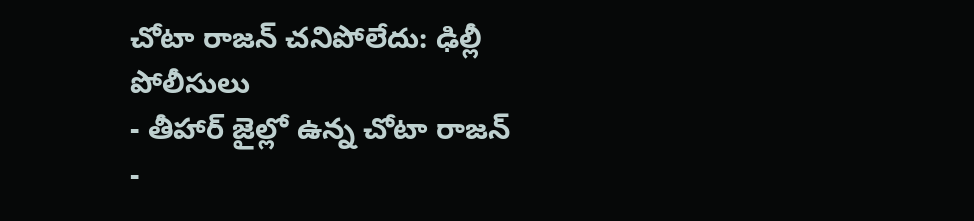చోటా రాజన్ చనిపోలేదు: ఢిల్లీ పోలీసులు
- తీహార్ జైల్లో ఉన్న చోటా రాజన్
-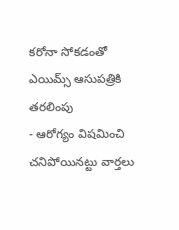కరోనా సోకడంతో ఎయిమ్స్ ఆసుపత్రికి తరలింపు
- ఆరోగ్యం విషమించి చనిపోయినట్టు వార్తలు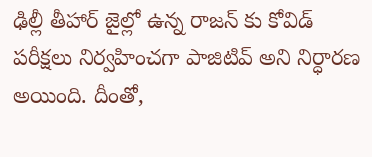ఢిల్లీ తీహార్ జైల్లో ఉన్న రాజన్ కు కోవిడ్ పరీక్షలు నిర్వహించగా పాజిటివ్ అని నిర్ధారణ అయింది. దీంతో,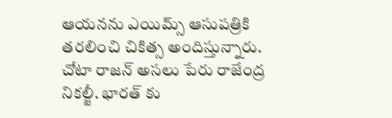ఆయనను ఎయిమ్స్ ఆసుపత్రికి తరలించి చికిత్స అందిస్తున్నారు. చోటా రాజన్ అసలు పేరు రాజేంద్ర నికల్జీ. భారత్ కు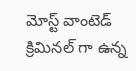మోస్ట్ వాంటెడ్ క్రిమినల్ గా ఉన్న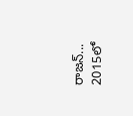రాజన్... 2015లో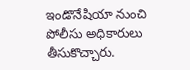ఇండొనేషియా నుంచి పోలీసు అధికారులు తీసుకొచ్చారు.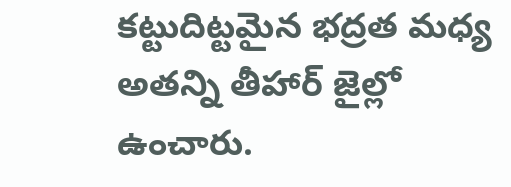కట్టుదిట్టమైన భద్రత మధ్య అతన్ని తీహార్ జైల్లో ఉంచారు.